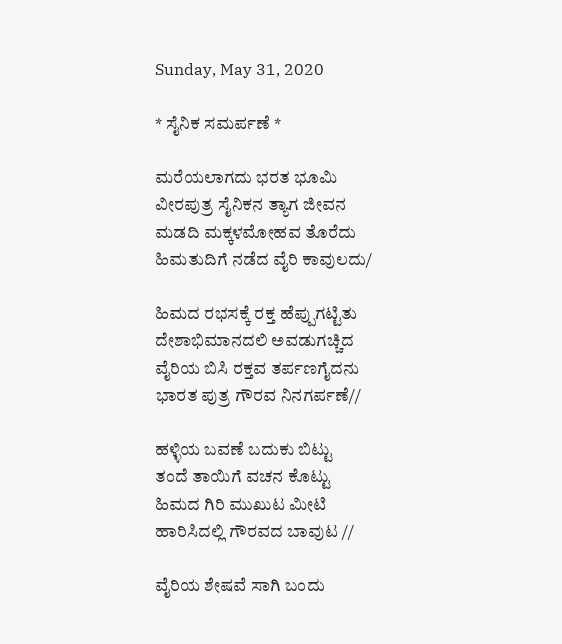Sunday, May 31, 2020

* ಸೈನಿಕ ಸಮರ್ಪಣೆ *

ಮರೆಯಲಾಗದು ಭರತ ಭೂಮಿ
ವೀರಪುತ್ರ ಸೈನಿಕನ ತ್ಯಾಗ ಜೀವನ
ಮಡದಿ ಮಕ್ಕಳಮೋಹವ ತೊರೆದು
ಹಿಮತುದಿಗೆ ನಡೆದ ವೈರಿ ಕಾವುಲದು/

ಹಿಮದ ರಭಸಕ್ಕೆ ರಕ್ತ ಹೆಪ್ಪುಗಟ್ಟಿತು
ದೇಶಾಭಿಮಾನದಲಿ ಅವಡುಗಚ್ಚಿದ
ವೈರಿಯ ಬಿಸಿ ರಕ್ತವ ತರ್ಪಣಗೈದನು
ಭಾರತ ಪುತ್ರ ಗೌರವ ನಿನಗರ್ಪಣೆ//

ಹಳ್ಳಿಯ ಬವಣೆ ಬದುಕು ಬಿಟ್ಟು
ತಂದೆ ತಾಯಿಗೆ ವಚನ ಕೊಟ್ಟು
ಹಿಮದ ಗಿರಿ ಮುಖುಟ ಮೀಟಿ
ಹಾರಿಸಿದಲ್ಲಿ ಗೌರವದ ಬಾವುಟ //

ವೈರಿಯ ಶೇಷವೆ ಸಾಗಿ ಬಂದು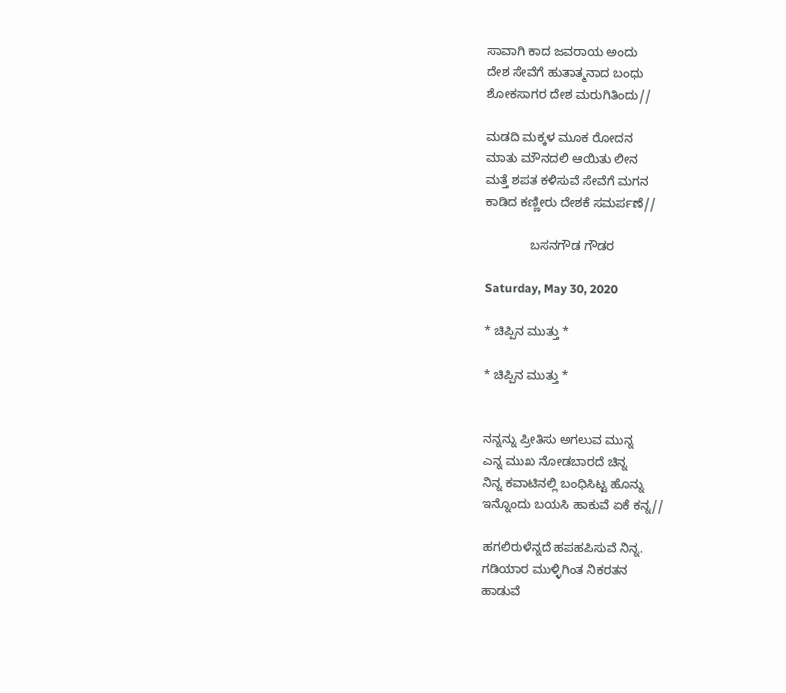ಸಾವಾಗಿ ಕಾದ ಜವರಾಯ ಅಂದು
ದೇಶ ಸೇವೆಗೆ ಹುತಾತ್ಮನಾದ ಬಂಧು
ಶೋಕಸಾಗರ ದೇಶ ಮರುಗಿತಿಂದು//

ಮಡದಿ ಮಕ್ಕಳ ಮೂಕ ರೋದನ
ಮಾತು ಮೌನದಲಿ ಆಯಿತು ಲೀನ
ಮತ್ತೆ ಶಪತ ಕಳಿಸುವೆ ಸೇವೆಗೆ ಮಗನ
ಕಾಡಿದ ಕಣ್ಣೀರು ದೇಶಕೆ ಸಮರ್ಪಣೆ//

             ಬಸನಗೌಡ ಗೌಡರ

Saturday, May 30, 2020

* ಚಿಪ್ಪಿನ ಮುತ್ತು *

* ಚಿಪ್ಪಿನ ಮುತ್ತು *


ನನ್ನನ್ನು ಪ್ರೀತಿಸು ಅಗಲುವ ಮುನ್ನ
ಎನ್ನ ಮುಖ ನೋಡಬಾರದೆ ಚಿನ್ನ
ನಿನ್ನ ಕವಾಟಿನಲ್ಲಿ ಬಂಧಿಸಿಟ್ಟ ಹೊನ್ನು
ಇನ್ನೊಂದು ಬಯಸಿ ಹಾಕುವೆ ಏಕೆ ಕನ್ನ//

ಹಗಲಿರುಳೆನ್ನದೆ ಹಪಹಪಿಸುವೆ ನಿನ್ನ.
ಗಡಿಯಾರ ಮುಳ್ಳಿಗಿಂತ ನಿಕರತನ
ಹಾಡುವೆ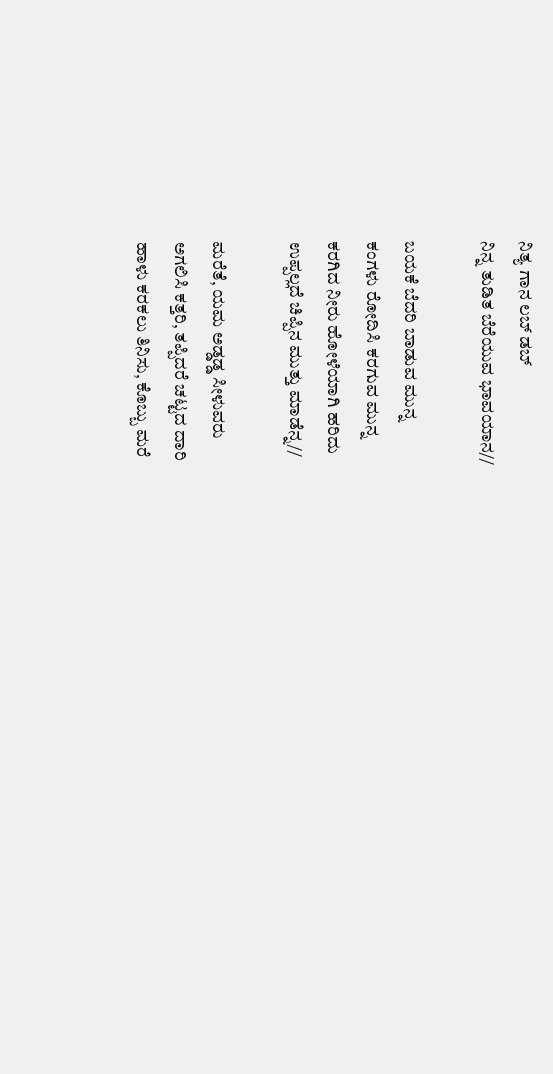ನಿತ್ಯ ಗಾನ ಲಬ್ ಡಬ್
ನಿನ್ನ ತುಡಿತ ಬೆರೆಯುವ ಭಾವಯಾನ//

ಬಯಕೆ ಬೆದರಿ ಬಾಡುವ ಮುನ್ನ
ಕಂಗಳು ರೋದಿಸಿ ಕರಗುವ ಮುನ್ನ
ಕರಗಿದ ನೀರು ಹೋಳೆಯಾಗಿ ಹರಿದು
ಉಪ್ಪಲ್ಲದೆ ಚಿಪ್ಪಿನ ಮುತ್ತು ಮಾಡೆನ್ನ//

ಮರೆತೆ, ಯಮ ಅಡ್ಡಡ್ಡ ಸೀಳುವರು
ಅಗಲಿಸಿ ಕತ್ತರಿ, ತಪ್ಪಿದರೆ ಚಟ್ಟದ ದಾರಿ
ಹಾಳು ಕರಕಲು ತಿನಿಸು, ಕೊಬ್ಬು ಮರೆ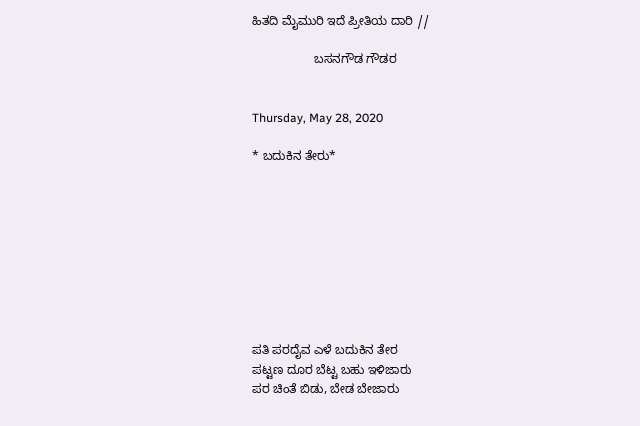ಹಿತದಿ ಮೈಮುರಿ ಇದೆ ಪ್ರೀತಿಯ ದಾರಿ //

                  ಬಸನಗೌಡ ಗೌಡರ


Thursday, May 28, 2020

* ಬದುಕಿನ ತೇರು*









ಪತಿ ಪರದೈವ ಎಳೆ ಬದುಕಿನ ತೇರ
ಪಟ್ಟಣ ದೂರ ಬೆಟ್ಟ ಬಹು ಇಳಿಜಾರು
ಪರ ಚಿಂತೆ ಬಿಡು, ಬೇಡ ಬೇಜಾರು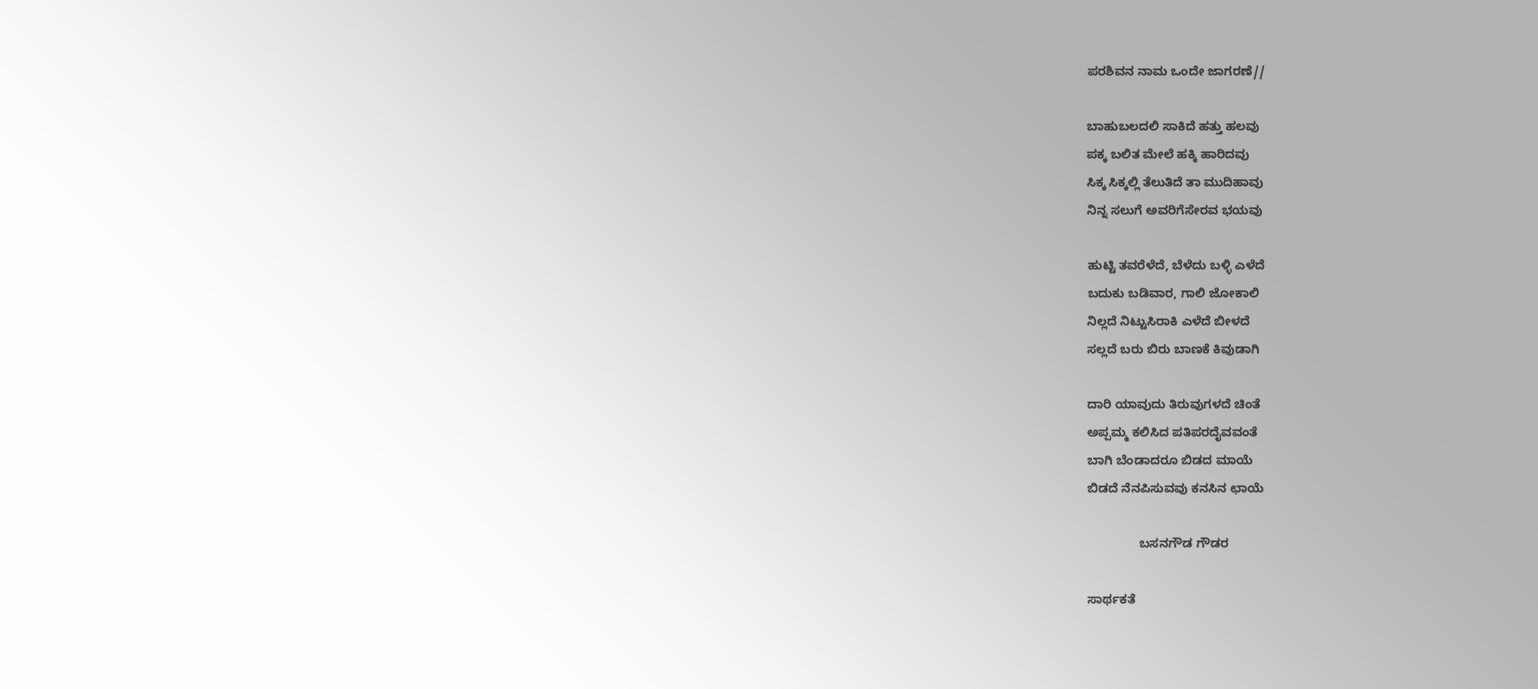ಪರಶಿವನ ನಾಮ ಒಂದೇ ಜಾಗರಣೆ//

ಬಾಹುಬಲದಲಿ ಸಾಕಿದೆ ಹತ್ತು ಹಲವು
ಪಕ್ಕ ಬಲಿತ ಮೇಲೆ ಹಕ್ಕಿ ಹಾರಿದವು
ಸಿಕ್ಕ ಸಿಕ್ಕಲ್ಲಿ ತೆಲುತಿದೆ ತಾ ಮುದಿಹಾವು
ನಿನ್ನ ಸಲುಗೆ ಅವರಿಗೆಸೇರವ ಭಯವು

ಹುಟ್ಟಿ ತವರೆಳೆದೆ, ಬೆಳೆದು ಬಳ್ಳಿ ಎಳೆದೆ
ಬದುಕು ಬಡಿವಾರ, ಗಾಲಿ ಜೋಕಾಲಿ
ನಿಲ್ಲದೆ ನಿಟ್ಟುಸಿರಾಕಿ ಎಳೆದೆ ಬೀಳದೆ
ಸಲ್ಲದೆ ಬರು ಬಿರು ಬಾಣಕೆ ಕಿವುಡಾಗಿ

ದಾರಿ ಯಾವುದು ತಿರುವುಗಳದೆ ಚಿಂತೆ
ಅಪ್ಪಮ್ಮ ಕಲಿಸಿದ ಪತಿಪರದೈವವಂತೆ
ಬಾಗಿ ಬೆಂಡಾದರೂ ಬಿಡದ ಮಾಯೆ
ಬಿಡದೆ ನೆನಪಿಸುವವು ಕನಸಿನ ಛಾಯೆ

               ಬಸನಗೌಡ ಗೌಡರ

ಸಾರ್ಥಕತೆ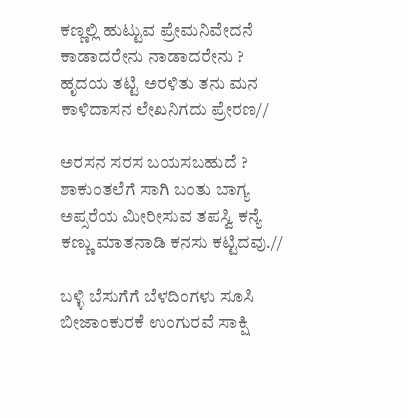ಕಣ್ಣಲ್ಲಿ ಹುಟ್ಟುವ ಪ್ರೇಮನಿವೇದನೆ
ಕಾಡಾದರೇನು ನಾಡಾದರೇನು ?
ಹೃದಯ ತಟ್ಟಿ ಅರಳಿತು ತನು ಮನ
ಕಾಳಿದಾಸನ ಲೇಖನಿಗದು ಪ್ರೇರಣ//

ಅರಸನ ಸರಸ ಬಯಸಬಹುದೆ ?
ಶಾಕುಂತಲೆಗೆ ಸಾಗಿ ಬಂತು ಬಾಗ್ಯ
ಅಪ್ಸರೆಯ ಮೀರೀಸುವ ತಪಸ್ವಿ ಕನ್ಯೆ
ಕಣ್ಣು ಮಾತನಾಡಿ ಕನಸು ಕಟ್ಟಿದವು.//

ಬಳ್ಳಿ ಬೆಸುಗೆಗೆ ಬೆಳದಿಂಗಳು ಸೂಸಿ
ಬೀಜಾಂಕುರಕೆ ಉಂಗುರವೆ ಸಾಕ್ಷಿ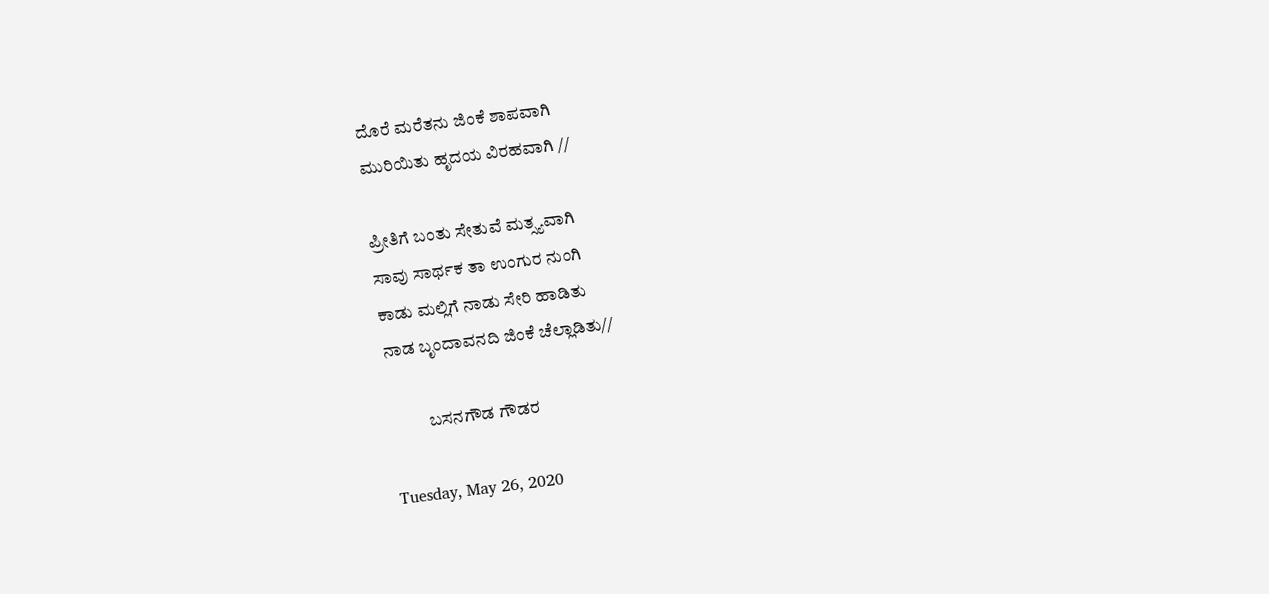ದೊರೆ ಮರೆತನು ಜಿಂಕೆ ಶಾಪವಾಗಿ
ಮುರಿಯಿತು ಹೃದಯ ವಿರಹವಾಗಿ //

ಪ್ರೀತಿಗೆ ಬಂತು ಸೇತುವೆ ಮತ್ಸ್ಯವಾಗಿ
ಸಾವು ಸಾರ್ಥಕ ತಾ ಉಂಗುರ ನುಂಗಿ
ಕಾಡು ಮಲ್ಲಿಗೆ ನಾಡು ಸೇರಿ ಹಾಡಿತು
ನಾಡ ಬೃಂದಾವನದಿ ಜಿಂಕೆ ಚೆಲ್ಲಾಡಿತು//

           ಬಸನಗೌಡ ಗೌಡರ

Tuesday, May 26, 2020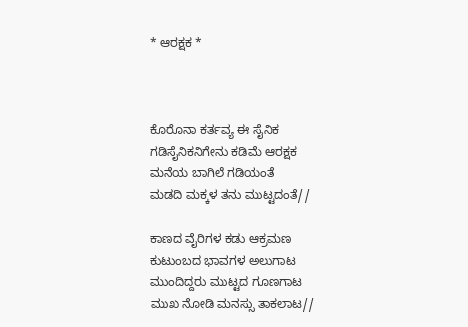* ಆರಕ್ಷಕ *



ಕೊರೊನಾ ಕರ್ತವ್ಯ ಈ ಸೈನಿಕ
ಗಡಿಸೈನಿಕನಿಗೇನು ಕಡಿಮೆ ಆರಕ್ಷಕ
ಮನೆಯ ಬಾಗಿಲೆ ಗಡಿಯಂತೆ
ಮಡದಿ ಮಕ್ಕಳ ತನು ಮುಟ್ಟದಂತೆ//

ಕಾಣದ ವೈರಿಗಳ ಕಡು ಆಕ್ರಮಣ
ಕುಟುಂಬದ ಭಾವಗಳ ಅಲುಗಾಟ
ಮುಂದಿದ್ದರು ಮುಟ್ಟದ ಗೂಣಗಾಟ
ಮುಖ ನೋಡಿ ಮನಸ್ಸು ತಾಕಲಾಟ//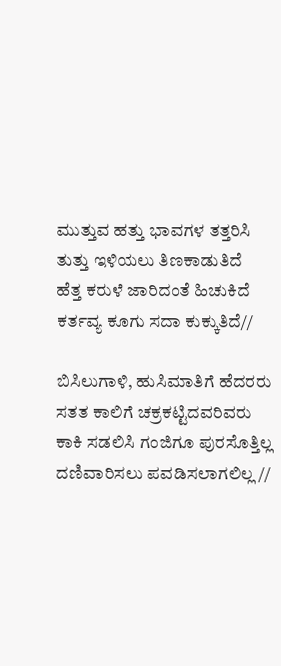ಮುತ್ತುವ ಹತ್ತು ಭಾವಗಳ ತತ್ತರಿಸಿ
ತುತ್ತು ಇಳಿಯಲು ತಿಣಕಾಡುತಿದೆ
ಹೆತ್ತ ಕರುಳೆ ಜಾರಿದಂತೆ ಹಿಚುಕಿದೆ
ಕರ್ತವ್ಯ ಕೂಗು ಸದಾ ಕುಕ್ಕುತಿದೆ//

ಬಿಸಿಲುಗಾಳಿ, ಹುಸಿಮಾತಿಗೆ ಹೆದರರು
ಸತತ ಕಾಲಿಗೆ ಚಕ್ರಕಟ್ಟಿದವರಿವರು
ಕಾಕಿ ಸಡಲಿಸಿ ಗಂಜಿಗೂ ಪುರಸೊತ್ತಿಲ್ಲ
ದಣಿವಾರಿಸಲು ಪವಡಿಸಲಾಗಲಿಲ್ಲ //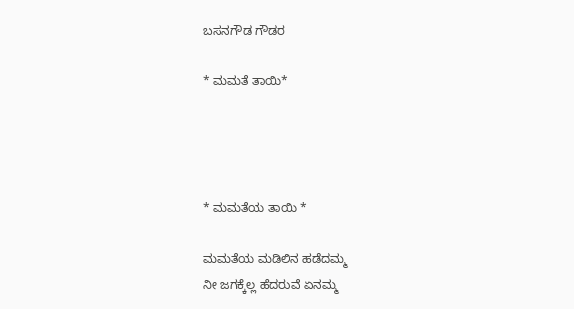ಬಸನಗೌಡ ಗೌಡರ

* ಮಮತೆ ತಾಯಿ*




* ಮಮತೆಯ ತಾಯಿ *

ಮಮತೆಯ ಮಡಿಲಿನ ಹಡೆದಮ್ಮ
ನೀ ಜಗಕ್ಕೆಲ್ಲ ಹೆದರುವೆ ಏನಮ್ಮ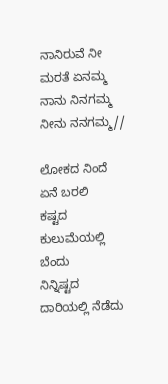ನಾನಿರುವೆ ನೀ ಮರತೆ ಏನಮ್ಮ
ನಾನು ನಿನಗಮ್ಮ ನೀನು ನನಗಮ್ಮ//

ಲೋಕದ ನಿಂದೆ ಏನೆ ಬರಲಿ
ಕಷ್ಟದ ಕುಲುಮೆಯಲ್ಲಿ ಬೆಂದು
ನಿನ್ನಿಷ್ಟದ ದಾರಿಯಲ್ಲಿ ನೆಡೆದು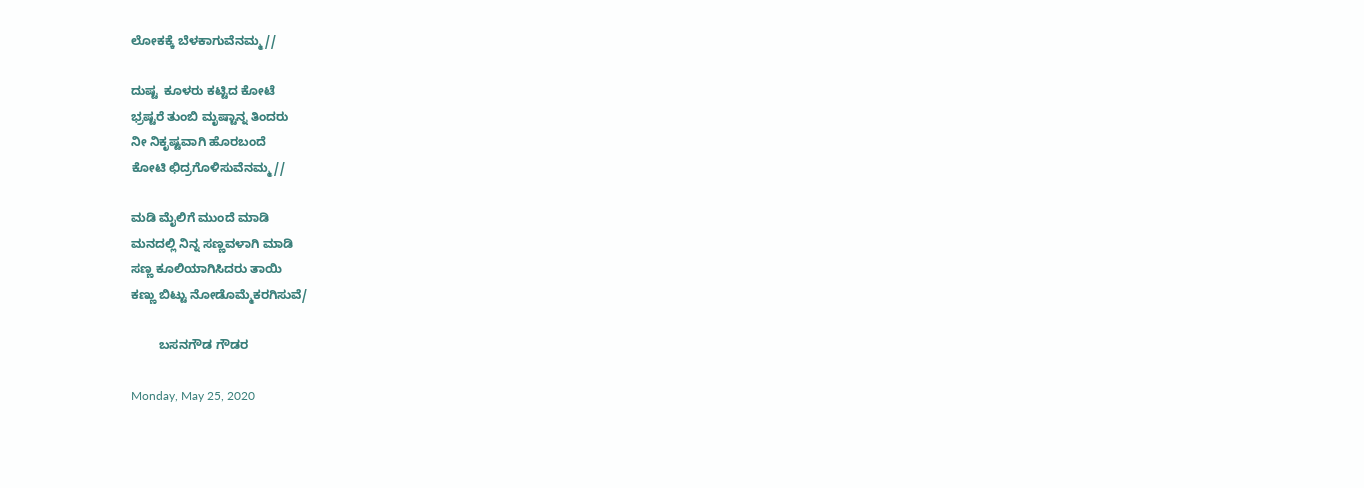ಲೋಕಕ್ಕೆ ಬೆಳಕಾಗುವೆನಮ್ಮ//

ದುಷ್ಟ  ಕೂಳರು ಕಟ್ಟಿದ ಕೋಟೆ
ಭ್ರಷ್ಟರೆ ತುಂಬಿ ಮೃಷ್ಟಾನ್ನ ತಿಂದರು
ನೀ ನಿಕೃಷ್ಟವಾಗಿ ಹೊರಬಂದೆ
ಕೋಟಿ ಛಿದ್ರಗೊಳಿಸುವೆನಮ್ಮ//

ಮಡಿ ಮೈಲಿಗೆ ಮುಂದೆ ಮಾಡಿ
ಮನದಲ್ಲಿ ನಿನ್ನ ಸಣ್ಣವಳಾಗಿ ಮಾಡಿ
ಸಣ್ಣ ಕೂಲಿಯಾಗಿಸಿದರು ತಾಯಿ
ಕಣ್ಣು ಬಿಟ್ಟು ನೋಡೊಮ್ಮೆಕರಗಿಸುವೆ/

        ಬಸನಗೌಡ ಗೌಡರ

Monday, May 25, 2020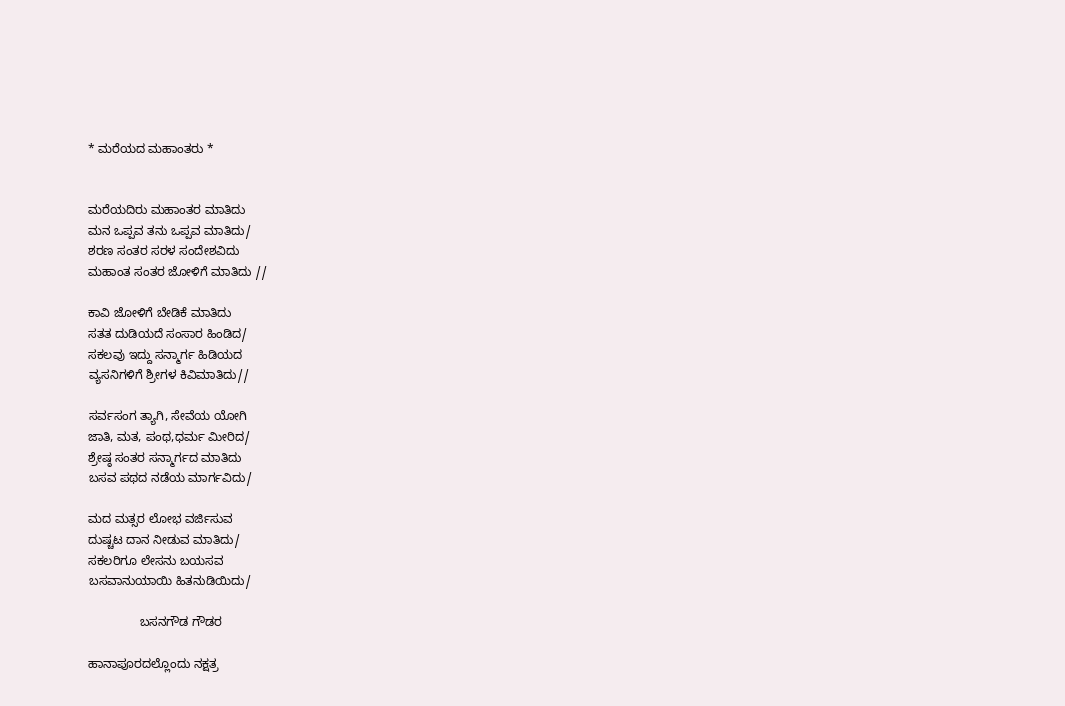* ಮರೆಯದ ಮಹಾಂತರು *


ಮರೆಯದಿರು ಮಹಾಂತರ ಮಾತಿದು
ಮನ ಒಪ್ಪವ ತನು ಒಪ್ಪವ ಮಾತಿದು/
ಶರಣ ಸಂತರ ಸರಳ ಸಂದೇಶವಿದು
ಮಹಾಂತ ಸಂತರ ಜೋಳಿಗೆ ಮಾತಿದು //

ಕಾವಿ ಜೋಳಿಗೆ ಬೇಡಿಕೆ ಮಾತಿದು
ಸತತ ದುಡಿಯದೆ ಸಂಸಾರ ಹಿಂಡಿದ/
ಸಕಲವು ಇದ್ದು ಸನ್ಮಾರ್ಗ ಹಿಡಿಯದ
ವ್ಯಸನಿಗಳಿಗೆ ಶ್ರೀಗಳ ಕಿವಿಮಾತಿದು//

ಸರ್ವಸಂಗ ತ್ಯಾಗಿ, ಸೇವೆಯ ಯೋಗಿ
ಜಾತಿ, ಮತ, ಪಂಥ,ಧರ್ಮ ಮೀರಿದ/
ಶ್ರೇಷ್ಠ ಸಂತರ ಸನ್ಮಾರ್ಗದ ಮಾತಿದು
ಬಸವ ಪಥದ ನಡೆಯ ಮಾರ್ಗವಿದು/

ಮದ ಮತ್ಸರ ಲೋಭ ವರ್ಜಿಸುವ
ದುಷ್ಚಟ ದಾನ ನೀಡುವ ಮಾತಿದು/
ಸಕಲರಿಗೂ ಲೇಸನು ಬಯಸವ
ಬಸವಾನುಯಾಯಿ ಹಿತನುಡಿಯಿದು/

               ಬಸನಗೌಡ ಗೌಡರ

ಹಾನಾಪೂರದಲ್ಲೊಂದು ನಕ್ಷತ್ರ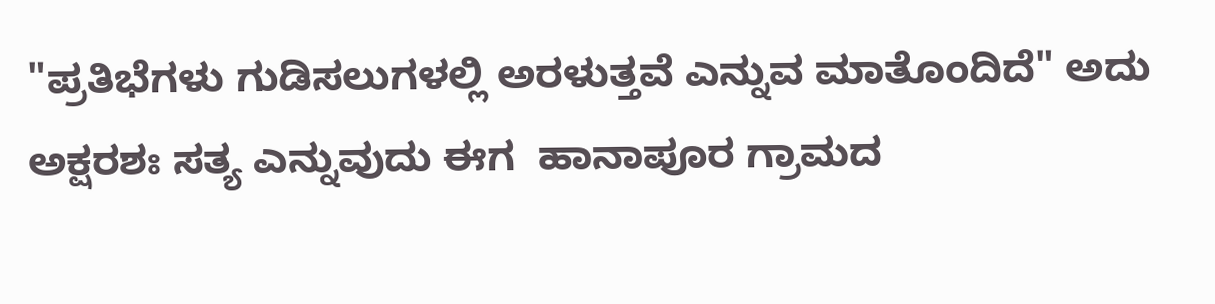"ಪ್ರತಿಭೆಗಳು ಗುಡಿಸಲುಗಳಲ್ಲಿ ಅರಳುತ್ತವೆ ಎನ್ನುವ ಮಾತೊಂದಿದೆ" ಅದು ಅಕ್ಷರಶಃ ಸತ್ಯ ಎನ್ನುವುದು ಈಗ  ಹಾನಾಪೂರ ಗ್ರಾಮದ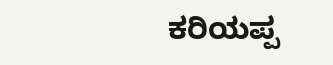ಕರಿಯಪ್ಪ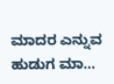ಮಾದರ ಎನ್ನುವ ಹುಡುಗ ಮಾ...